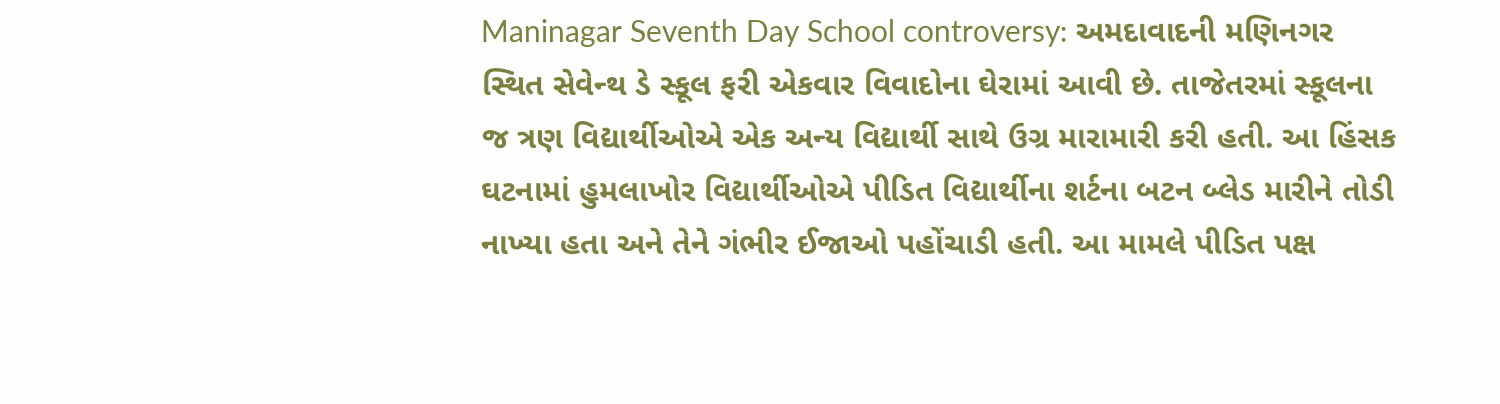Maninagar Seventh Day School controversy: અમદાવાદની મણિનગર સ્થિત સેવેન્થ ડે સ્કૂલ ફરી એકવાર વિવાદોના ઘેરામાં આવી છે. તાજેતરમાં સ્કૂલના જ ત્રણ વિદ્યાર્થીઓએ એક અન્ય વિદ્યાર્થી સાથે ઉગ્ર મારામારી કરી હતી. આ હિંસક ઘટનામાં હુમલાખોર વિદ્યાર્થીઓએ પીડિત વિદ્યાર્થીના શર્ટના બટન બ્લેડ મારીને તોડી નાખ્યા હતા અને તેને ગંભીર ઈજાઓ પહોંચાડી હતી. આ મામલે પીડિત પક્ષ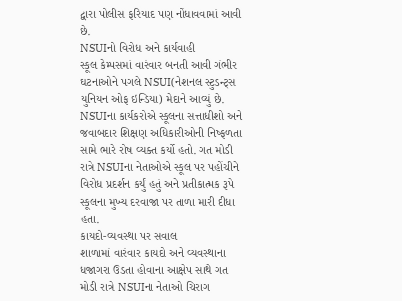દ્વારા પોલીસ ફરિયાદ પણ નોંધાવવામાં આવી છે.
NSUIનો વિરોધ અને કાર્યવાહી
સ્કૂલ કેમ્પસમાં વારંવાર બનતી આવી ગંભીર ઘટનાઓને પગલે NSUI(નેશનલ સ્ટુડન્ટ્સ યુનિયન ઓફ ઇન્ડિયા) મેદાને આવ્યું છે. NSUIના કાર્યકરોએ સ્કૂલના સત્તાધીશો અને જવાબદાર શિક્ષણ અધિકારીઓની નિષ્ફળતા સામે ભારે રોષ વ્યક્ત કર્યો હતો. ગત મોડી રાત્રે NSUIના નેતાઓએ સ્કૂલ પર પહોંચીને વિરોધ પ્રદર્શન કર્યું હતું અને પ્રતીકાત્મક રૂપે સ્કૂલના મુખ્ય દરવાજા પર તાળા મારી દીધા હતા.
કાયદો-વ્યવસ્થા પર સવાલ
શાળામાં વારંવાર કાયદો અને વ્યવસ્થાના ધજાગરા ઉડતા હોવાના આક્ષેપ સાથે ગત મોડી રાત્રે NSUIના નેતાઓ ચિરાગ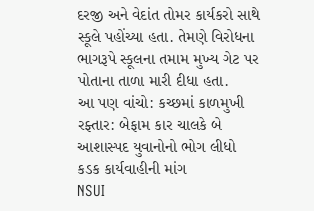દરજી અને વેદાંત તોમર કાર્યકરો સાથે સ્કૂલે પહોંચ્યા હતા. તેમણે વિરોધના ભાગરૂપે સ્કૂલના તમામ મુખ્ય ગેટ પર પોતાના તાળા મારી દીધા હતા.
આ પણ વાંચો: કચ્છમાં કાળમુખી રફ્તાર: બેફામ કાર ચાલકે બે આશાસ્પદ યુવાનોનો ભોગ લીધો
કડક કાર્યવાહીની માંગ
NSUI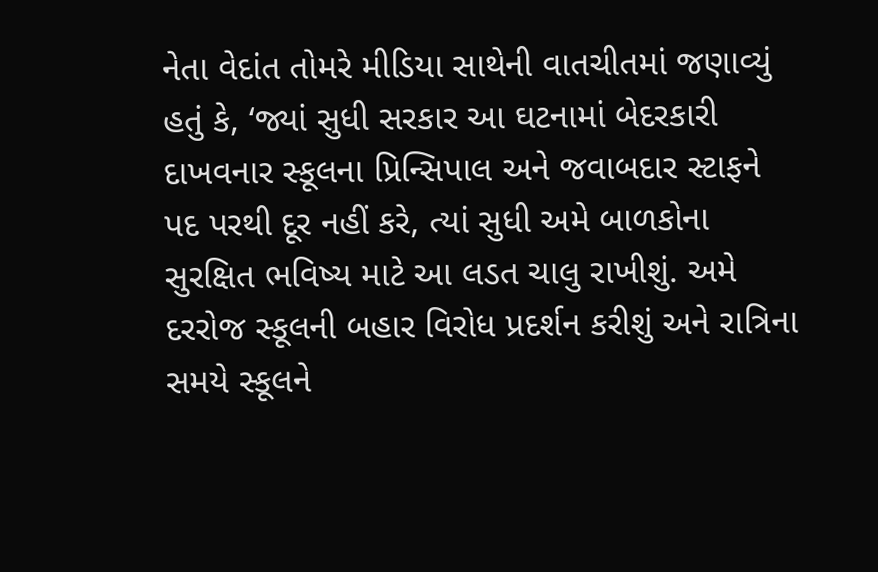નેતા વેદાંત તોમરે મીડિયા સાથેની વાતચીતમાં જણાવ્યું હતું કે, ‘જ્યાં સુધી સરકાર આ ઘટનામાં બેદરકારી દાખવનાર સ્કૂલના પ્રિન્સિપાલ અને જવાબદાર સ્ટાફને પદ પરથી દૂર નહીં કરે, ત્યાં સુધી અમે બાળકોના સુરક્ષિત ભવિષ્ય માટે આ લડત ચાલુ રાખીશું. અમે દરરોજ સ્કૂલની બહાર વિરોધ પ્રદર્શન કરીશું અને રાત્રિના સમયે સ્કૂલને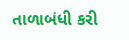તાળાબંધી કરી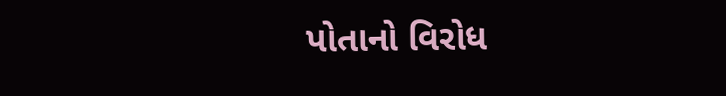પોતાનો વિરોધ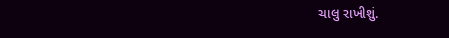ચાલુ રાખીશું.